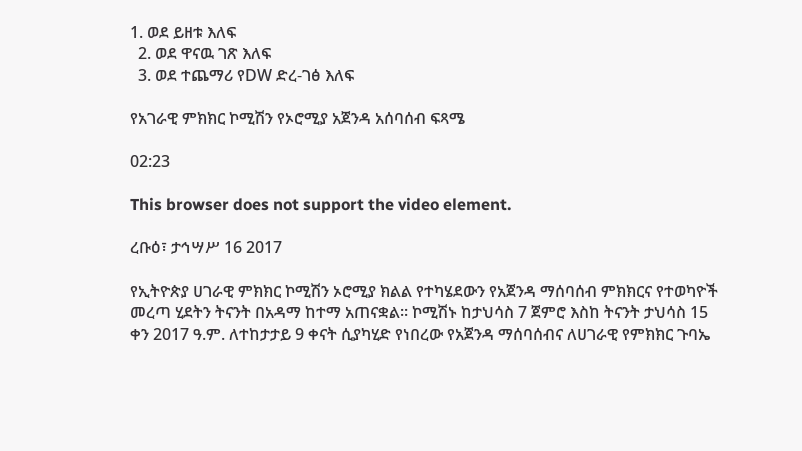1. ወደ ይዘቱ እለፍ
  2. ወደ ዋናዉ ገጽ እለፍ
  3. ወደ ተጨማሪ የDW ድረ-ገፅ እለፍ

የአገራዊ ምክክር ኮሚሽን የኦሮሚያ አጀንዳ አሰባሰብ ፍጻሜ

02:23

This browser does not support the video element.

ረቡዕ፣ ታኅሣሥ 16 2017

የኢትዮጵያ ሀገራዊ ምክክር ኮሚሽን ኦሮሚያ ክልል የተካሄደውን የአጀንዳ ማሰባሰብ ምክክርና የተወካዮች መረጣ ሂደትን ትናንት በአዳማ ከተማ አጠናቋል፡፡ ኮሚሽኑ ከታህሳስ 7 ጀምሮ እስከ ትናንት ታህሳስ 15 ቀን 2017 ዓ.ም. ለተከታታይ 9 ቀናት ሲያካሂድ የነበረው የአጀንዳ ማሰባሰብና ለሀገራዊ የምክክር ጉባኤ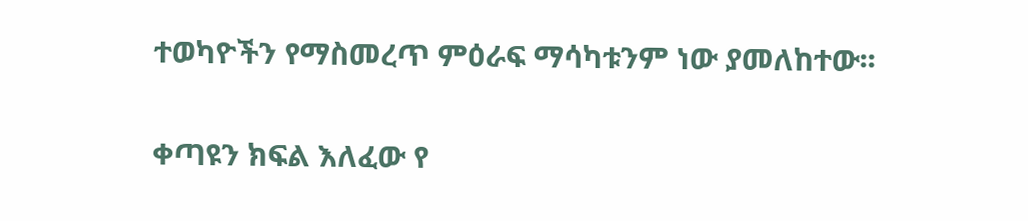ተወካዮችን የማስመረጥ ምዕራፍ ማሳካቱንም ነው ያመለከተው፡፡

ቀጣዩን ክፍል እለፈው የ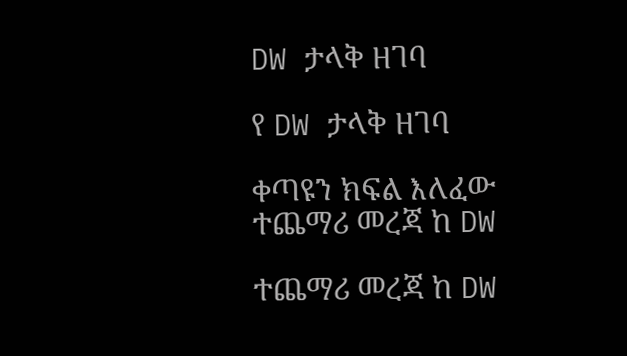DW ታላቅ ዘገባ

የ DW ታላቅ ዘገባ

ቀጣዩን ክፍል እለፈው ተጨማሪ መረጃ ከ DW

ተጨማሪ መረጃ ከ DW